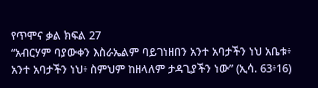የጥሞና ቃል ክፍል 27
“አብርሃም ባያውቀን እስራኤልም ባይገነዘበን አንተ አባታችን ነህ አቤቱ፥ አንተ አባታችን ነህ፥ ስምህም ከዘላለም ታዳጊያችን ነው” (ኢሳ. 63፥16)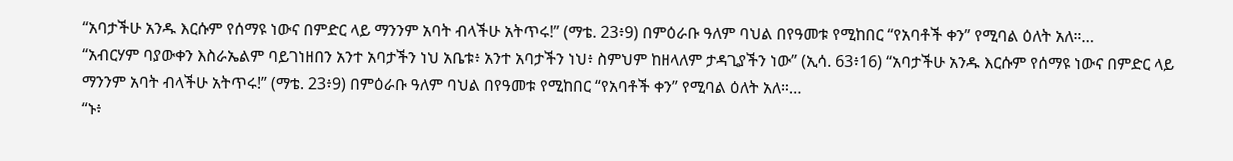“አባታችሁ አንዱ እርሱም የሰማዩ ነውና በምድር ላይ ማንንም አባት ብላችሁ አትጥሩ!” (ማቴ. 23፥9) በምዕራቡ ዓለም ባህል በየዓመቱ የሚከበር “የአባቶች ቀን” የሚባል ዕለት አለ።…
“አብርሃም ባያውቀን እስራኤልም ባይገነዘበን አንተ አባታችን ነህ አቤቱ፥ አንተ አባታችን ነህ፥ ስምህም ከዘላለም ታዳጊያችን ነው” (ኢሳ. 63፥16) “አባታችሁ አንዱ እርሱም የሰማዩ ነውና በምድር ላይ ማንንም አባት ብላችሁ አትጥሩ!” (ማቴ. 23፥9) በምዕራቡ ዓለም ባህል በየዓመቱ የሚከበር “የአባቶች ቀን” የሚባል ዕለት አለ።…
“ኑ፥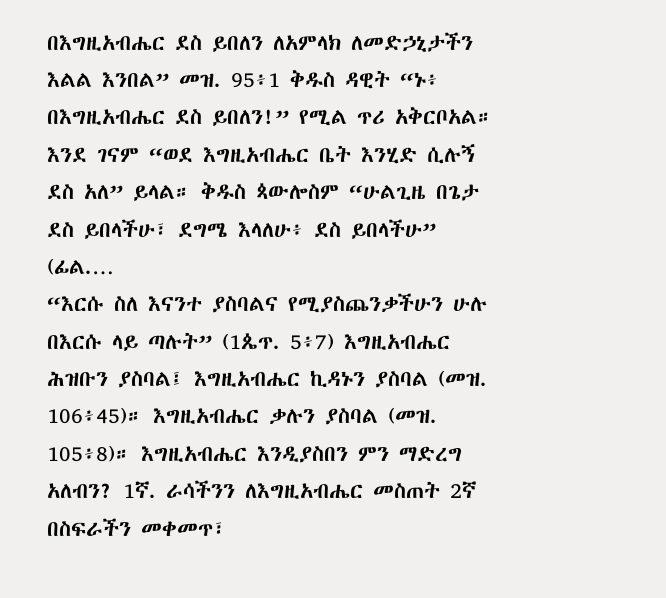በእግዚአብሔር ደስ ይበለን ለአምላክ ለመድኃኒታችን እልል እንበል” መዝ. 95፥1 ቅዱስ ዳዊት “ኑ፥ በእግዚአብሔር ደስ ይበለን!” የሚል ጥሪ አቅርቦአል። እንደ ገናም “ወደ እግዚአብሔር ቤት እንሂድ ሲሉኝ ደስ አለ” ይላል። ቅዱስ ጳውሎስም “ሁልጊዜ በጌታ ደስ ይበላችሁ፣ ደግሜ እላለሁ፥ ደስ ይበላችሁ” (ፊል.…
“እርሱ ስለ እናንተ ያስባልና የሚያስጨንቃችሁን ሁሉ በእርሱ ላይ ጣሉት” (1ጴጥ. 5፥7) እግዚአብሔር ሕዝቡን ያስባል፤ እግዚአብሔር ኪዳኑን ያስባል (መዝ. 106፥45)። እግዚአብሔር ቃሉን ያስባል (መዝ. 105፥8)። እግዚአብሔር እንዲያስበን ምን ማድረግ አለብን? 1ኛ. ራሳችንን ለእግዚአብሔር መስጠት 2ኛ በስፍራችን መቀመጥ፣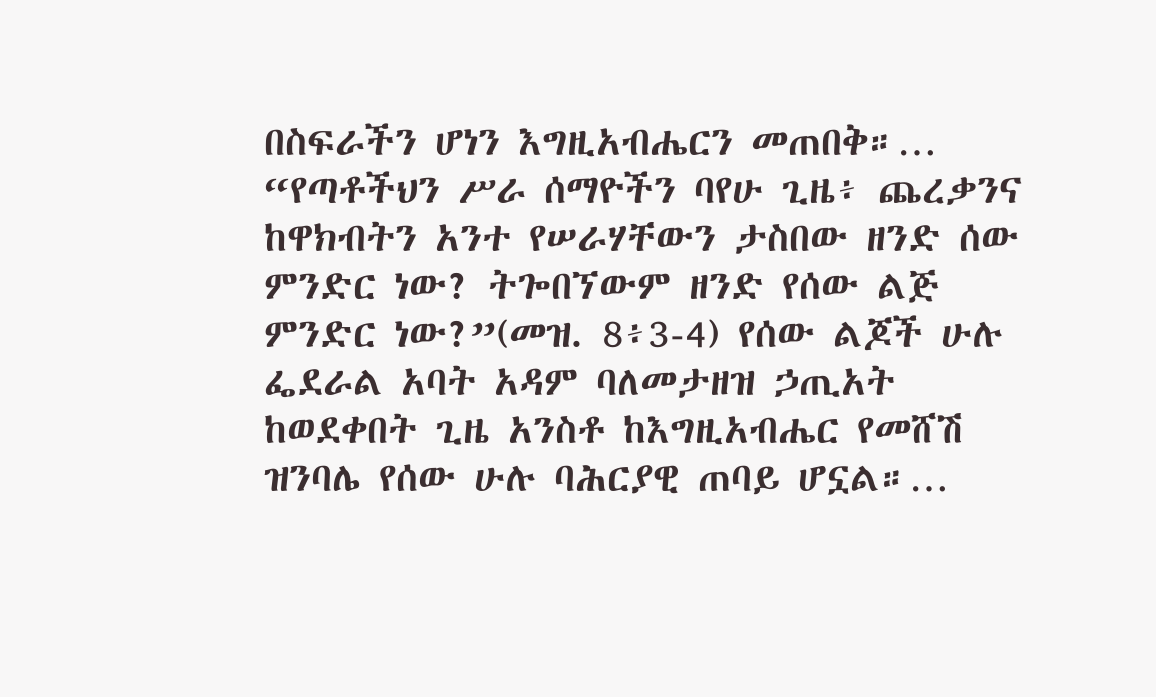በስፍራችን ሆነን እግዚአብሔርን መጠበቅ።…
“የጣቶችህን ሥራ ሰማዮችን ባየሁ ጊዜ፥ ጨረቃንና ከዋክብትን አንተ የሠራሃቸውን ታስበው ዘንድ ሰው ምንድር ነው? ትጐበኘውም ዘንድ የሰው ልጅ ምንድር ነው?”(መዝ. 8፥3-4) የሰው ልጆች ሁሉ ፌደራል አባት አዳም ባለመታዘዝ ኃጢአት ከወደቀበት ጊዜ አንስቶ ከእግዚአብሔር የመሸሽ ዝንባሌ የሰው ሁሉ ባሕርያዊ ጠባይ ሆኗል።…